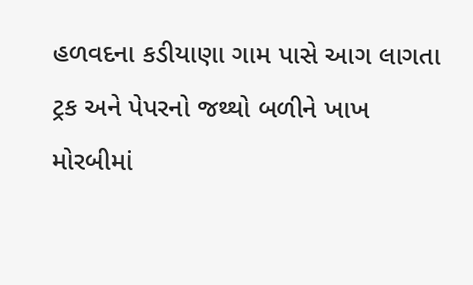હળવદના કડીયાણા ગામ પાસે આગ લાગતા ટ્રક અને પેપરનો જથ્થો બળીને ખાખ
મોરબીમાં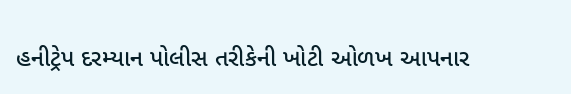હનીટ્રેપ દરમ્યાન પોલીસ તરીકેની ખોટી ઓળખ આપનાર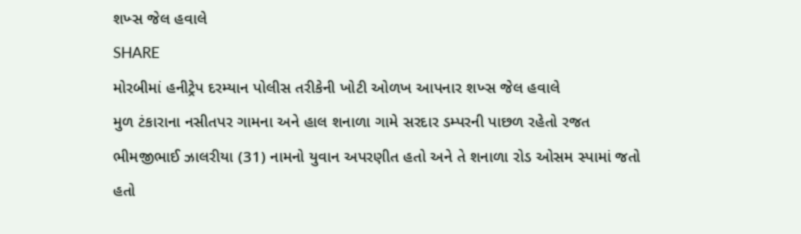શખ્સ જેલ હવાલે
SHARE
મોરબીમાં હનીટ્રેપ દરમ્યાન પોલીસ તરીકેની ખોટી ઓળખ આપનાર શખ્સ જેલ હવાલે
મુળ ટંકારાના નસીતપર ગામના અને હાલ શનાળા ગામે સરદાર ડમ્પરની પાછળ રહેતો રજત ભીમજીભાઈ ઝાલરીયા (31) નામનો યુવાન અપરણીત હતો અને તે શનાળા રોડ ઓસમ સ્પામાં જતો હતો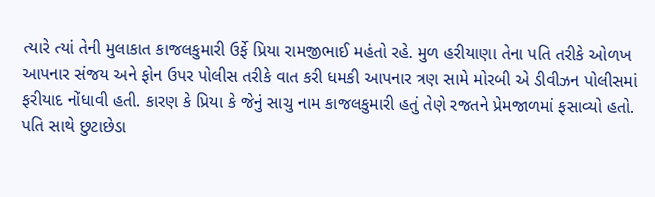ત્યારે ત્યાં તેની મુલાકાત કાજલકુમારી ઉર્ફે પ્રિયા રામજીભાઈ મહંતો રહે. મુળ હરીયાણા તેના પતિ તરીકે ઓળખ આપનાર સંજય અને ફોન ઉપર પોલીસ તરીકે વાત કરી ધમકી આપનાર ત્રણ સામે મોરબી એ ડીવીઝન પોલીસમાં ફરીયાદ નોંધાવી હતી. કારણ કે પ્રિયા કે જેનું સાચુ નામ કાજલકુમારી હતું તેણે રજતને પ્રેમજાળમાં ફસાવ્યો હતો.
પતિ સાથે છુટાછેડા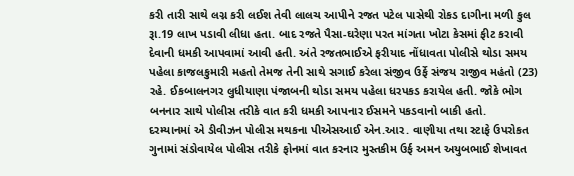કરી તારી સાથે લગ્ન કરી લઈશ તેવી લાલચ આપીને રજત પટેલ પાસેથી રોકડ દાગીના મળી કુલ રૂા.19 લાખ પડાવી લીધા હતા. બાદ રજતે પૈસા-ઘરેણા પરત માંગતા ખોટા કેસમાં ફીટ કરાવી દેવાની ધમકી આપવામાં આવી હતી. અંતે રજતભાઈએ ફરીયાદ નોંધાવતા પોલીસે થોડા સમય પહેલા કાજલકુમારી મહતો તેમજ તેની સાથે સગાઈ કરેલા સંજીવ ઉર્ફે સંજય રાજીવ મહંતો (23) રહે. ઈકબાલનગર લુધીયાણા પંજાબની થોડા સમય પહેલા ધરપકડ કરાયેલ હતી. જોકે ભોગ બનનાર સાથે પોલીસ તરીકે વાત કરી ધમકી આપનાર ઈસમને પકડવાનો બાકી હતો.
દરમ્યાનમાં એ ડીવીઝન પોલીસ મથકના પીએસઆઈ એન.આર. વાણીયા તથા સ્ટાફે ઉપરોકત ગુનામાં સંડોવાયેલ પોલીસ તરીકે ફોનમાં વાત કરનાર મુસ્તકીમ ઉર્ફ અમન અયુબભાઈ શેખાવત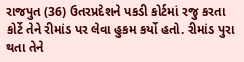રાજપુત (36) ઉતરપ્રદેશને પકડી કોર્ટમાં રજુ કરતા કોર્ટે તેને રીમાંડ પર લેવા હુકમ કર્યો હતો. રીમાંડ પુરા થતા તેને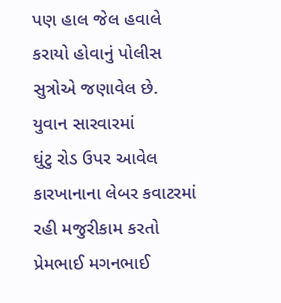પણ હાલ જેલ હવાલે કરાયો હોવાનું પોલીસ સુત્રોએ જણાવેલ છે.
યુવાન સારવારમાં
ઘુંટુ રોડ ઉપર આવેલ કારખાનાના લેબર કવાટરમાં રહી મજુરીકામ કરતો પ્રેમભાઈ મગનભાઈ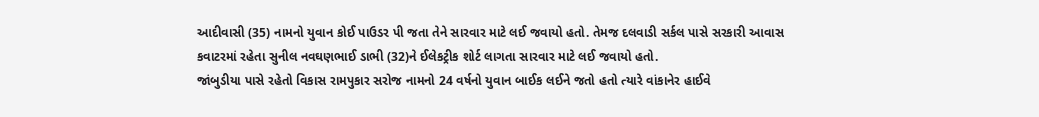આદીવાસી (35) નામનો યુવાન કોઈ પાઉડર પી જતા તેને સારવાર માટે લઈ જવાયો હતો. તેમજ દલવાડી સર્કલ પાસે સરકારી આવાસ કવાટરમાં રહેતા સુનીલ નવઘણભાઈ ડાભી (32)ને ઈલેકટ્રીક શોર્ટ લાગતા સારવાર માટે લઈ જવાયો હતો.
જાંબુડીયા પાસે રહેતો વિકાસ રામપુકાર સરોજ નામનો 24 વર્ષનો યુવાન બાઈક લઈને જતો હતો ત્યારે વાંકાનેર હાઈવે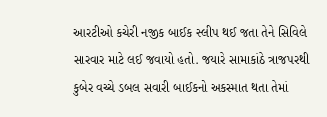આરટીઓ કચેરી નજીક બાઈક સ્લીપ થઈ જતા તેને સિવિલે સારવાર માટે લઈ જવાયો હતો. જયારે સામાકાંઠે ત્રાજપરથી કુબેર વચ્ચે ડબલ સવારી બાઈકનો અકસ્માત થતા તેમાં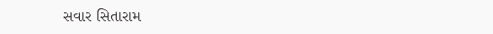સવાર સિતારામ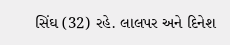સિંઘ (32) રહે. લાલપર અને દિનેશ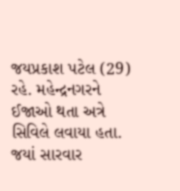જયપ્રકાશ પટેલ (29) રહે. મહેન્દ્રનગરને ઈજાઓ થતા અત્રે સિવિલે લવાયા હતા. જયાં સારવાર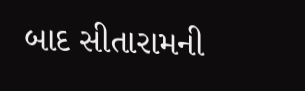બાદ સીતારામની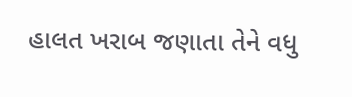હાલત ખરાબ જણાતા તેને વધુ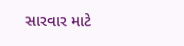સારવાર માટે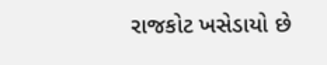રાજકોટ ખસેડાયો છે